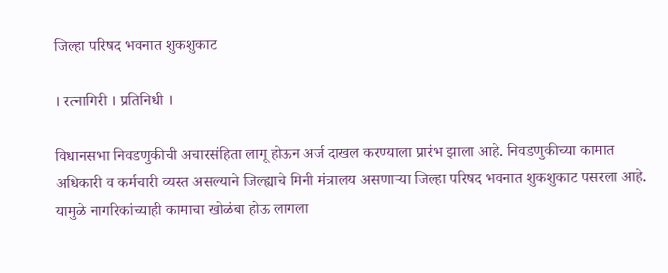जिल्हा परिषद भवनात शुकशुकाट

। रत्नागिरी । प्रतिनिधी ।

विधानसभा निवडणुकीची अचारसंहिता लागू होऊन अर्ज दाखल करण्याला प्रारंभ झाला आहे. निवडणुकीच्या कामात अधिकारी व कर्मचारी व्यस्त असल्याने जिल्ह्याचे मिनी मंत्रालय असणार्‍या जिल्हा परिषद भवनात शुकशुकाट पसरला आहे. यामुळे नागरिकांच्याही कामाचा खोळंबा होऊ लागला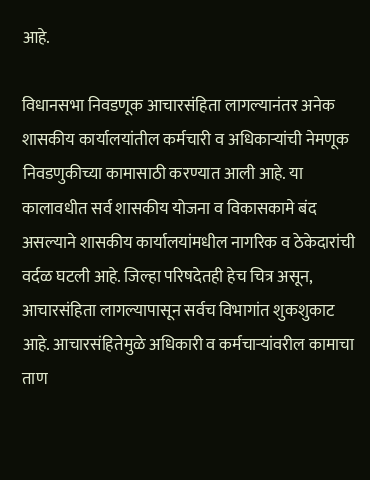आहे.

विधानसभा निवडणूक आचारसंहिता लागल्यानंतर अनेक शासकीय कार्यालयांतील कर्मचारी व अधिकार्‍यांची नेमणूक निवडणुकीच्या कामासाठी करण्यात आली आहे. या कालावधीत सर्व शासकीय योजना व विकासकामे बंद असल्याने शासकीय कार्यालयांमधील नागरिक व ठेकेदारांची वर्दळ घटली आहे. जिल्हा परिषदेतही हेच चित्र असून, आचारसंहिता लागल्यापासून सर्वच विभागांत शुकशुकाट आहे. आचारसंहितेमुळे अधिकारी व कर्मचार्‍यांवरील कामाचा ताण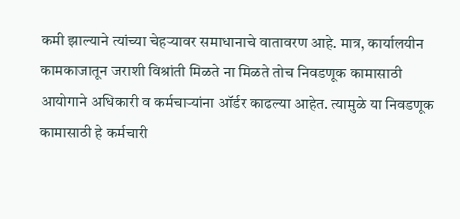कमी झाल्याने त्यांच्या चेहर्‍यावर समाधानाचे वातावरण आहे. मात्र, कार्यालयीन कामकाजातून जराशी विश्रांती मिळते ना मिळते तोच निवडणूक कामासाठी आयोगाने अधिकारी व कर्मचार्‍यांना ऑर्डर काढल्या आहेत. त्यामुळे या निवडणूक कामासाठी हे कर्मचारी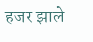हजर झाले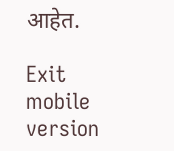आहेत.

Exit mobile version